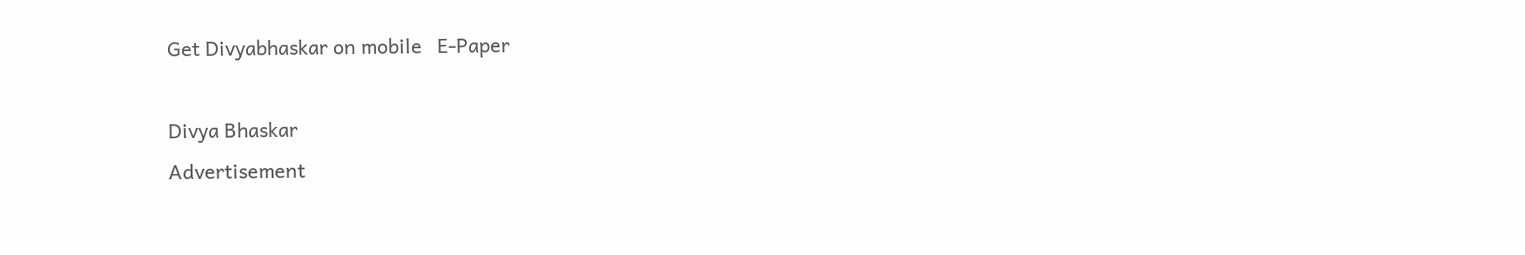Get Divyabhaskar on mobile   E-Paper

Divya Bhaskar
Advertisement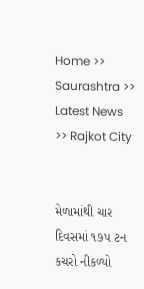Home >> Saurashtra >> Latest News >> Rajkot City


મેળામાંથી ચાર દિવસમાં ૧૭પ ટન કચરો નીકળ્યો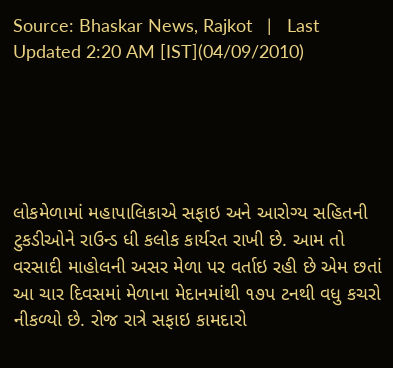Source: Bhaskar News, Rajkot   |   Last Updated 2:20 AM [IST](04/09/2010)





લોકમેળામાં મહાપાલિકાએ સફાઇ અને આરોગ્ય સહિતની ટુકડીઓને રાઉન્ડ ધી કલોક કાર્યરત રાખી છે. આમ તો વરસાદી માહોલની અસર મેળા પર વર્તાઇ રહી છે એમ છતાં આ ચાર દિવસમાં મેળાના મેદાનમાંથી ૧૭પ ટનથી વધુ કચરો નીકળ્યો છે. રોજ રાત્રે સફાઇ કામદારો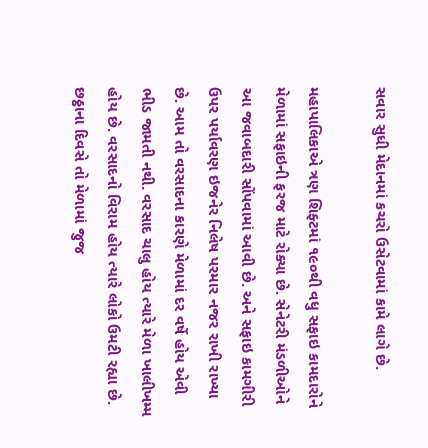સવાર સુધી મેદાનમાં કચરો ઉસેટવામાં કામે લાગે છે.

મહાપાલિકાએ ત્રણ શિફ્ટમાં ૧૯૦થી વધુ સફાઇ કામદારોને મેળામાં સફાઇની ફરજ માટે રોક્યા છે. સેનેટરી મંડળીઓને આ જવાબદારી સોંપવામાં આવી છે. અને સફાઇ કામગીરી ઉપર પર્યાવરણ ઇજનેર નિલેષ પરમાર નજર રાખી રાખ્યા છે. આમ તો વરસાદના કારણે મેળામાં દર વર્ષે હોય એવી ભીડ જામતી નથી. વરસાદ ચાલુ હોય ત્યારે મેળા ખાલીખમ્મ હોય છે. વરસાદનો વિરામ હોય ત્યારે લોકો ઉમટી રહ્યા છે. છઠ્ઠાના દિવસે તો મેળામાં જુજ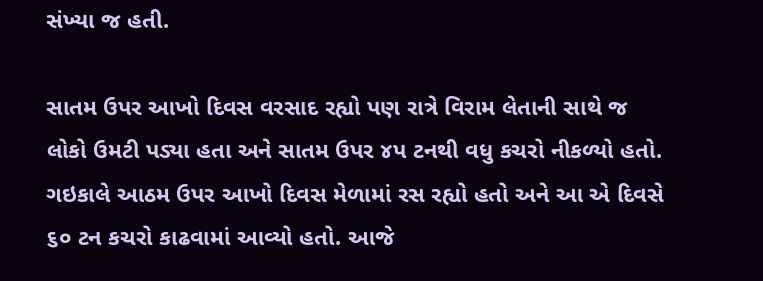સંખ્યા જ હતી.

સાતમ ઉપર આખો દિવસ વરસાદ રહ્યો પણ રાત્રે વિરામ લેતાની સાથે જ લોકો ઉમટી પડ્યા હતા અને સાતમ ઉપર ૪પ ટનથી વધુ કચરો નીકળ્યો હતો. ગઇકાલે આઠમ ઉપર આખો દિવસ મેળામાં રસ રહ્યો હતો અને આ એ દિવસે ૬૦ ટન કચરો કાઢવામાં આવ્યો હતો. આજે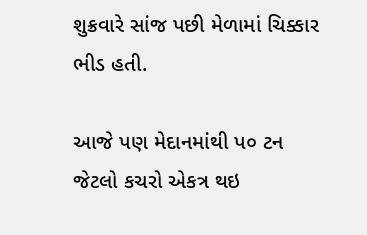શુક્રવારે સાંજ પછી મેળામાં ચિક્કાર ભીડ હતી.

આજે પણ મેદાનમાંથી પ૦ ટન જેટલો કચરો એકત્ર થઇ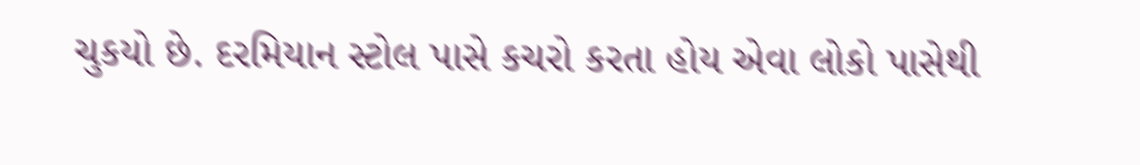ચુકયો છે. દરમિયાન સ્ટોલ પાસે કચરો કરતા હોય એવા લોકો પાસેથી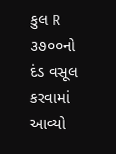કુલ R ૩૭૦૦નો દંડ વસૂલ કરવામાં આવ્યો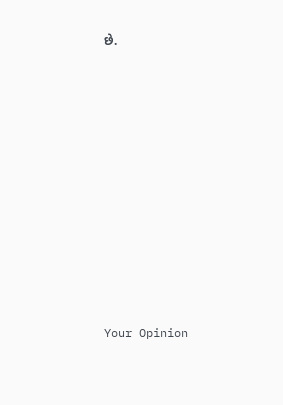છે.











Your Opinion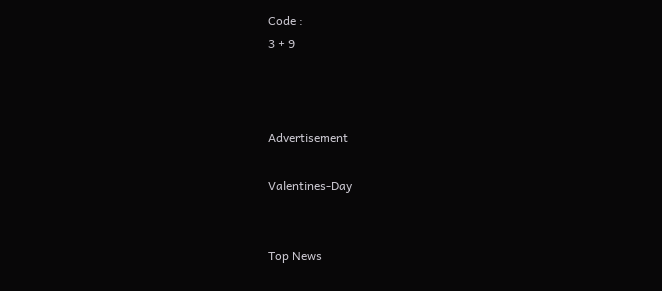Code :
3 + 9



Advertisement

Valentines-Day


Top News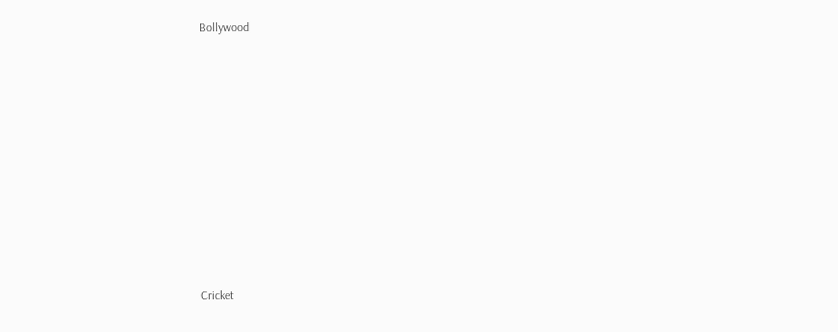Bollywood











Cricket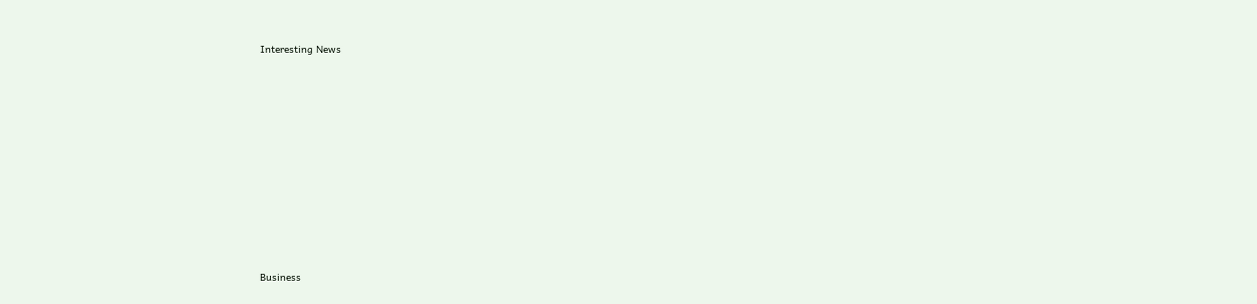Interesting News











Business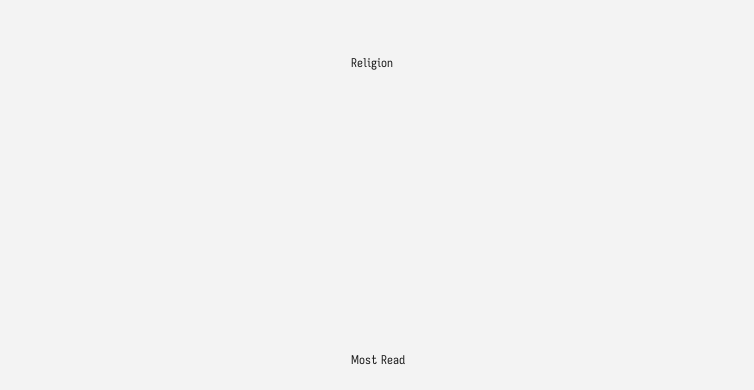Religion











Most Read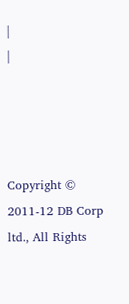|
|




Copyright © 2011-12 DB Corp ltd., All Rights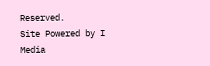Reserved.
Site Powered by I Media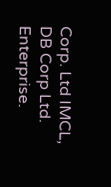Corp. Ltd IMCL, DB Corp Ltd. Enterprise.